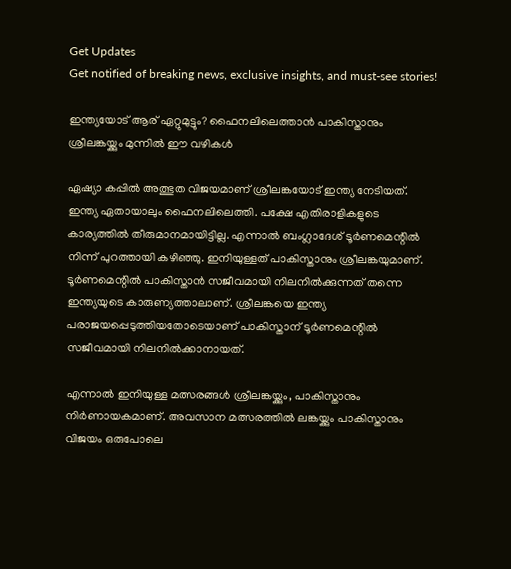Get Updates
Get notified of breaking news, exclusive insights, and must-see stories!

ഇന്ത്യയോട് ആര് ഏറ്റുമുട്ടും? ഫൈനലിലെത്താന്‍ പാകിസ്താനും ശ്രീലങ്കയ്ക്കും മുന്നില്‍ ഈ വഴികള്‍

ഏഷ്യാ കപ്പില്‍ അത്ഭുത വിജയമാണ് ശ്രീലങ്കയോട് ഇന്ത്യ നേടിയത്. ഇന്ത്യ ഏതായാലും ഫൈനലിലെത്തി. പക്ഷേ എതിരാളികളുടെ കാര്യത്തില്‍ തീരുമാനമായിട്ടില്ല. എന്നാല്‍ ബംഗ്ലാദേശ് ടൂര്‍ണമെന്റില്‍ നിന്ന് പുറത്തായി കഴിഞ്ഞു. ഇനിയുള്ളത് പാകിസ്താനും ശ്രീലങ്കയുമാണ്. ടൂര്‍ണമെന്റില്‍ പാകിസ്താന്‍ സജീവമായി നിലനില്‍ക്കുന്നത് തന്നെ ഇന്ത്യയുടെ കാരുണ്യത്താലാണ്. ശ്രീലങ്കയെ ഇന്ത്യ പരാജയപ്പെടുത്തിയതോടെയാണ് പാകിസ്താന് ടൂര്‍ണമെന്റില്‍ സജീവമായി നിലനില്‍ക്കാനായത്.

എന്നാല്‍ ഇനിയുള്ള മത്സരങ്ങള്‍ ശ്രീലങ്കയ്ക്കും, പാകിസ്താനും നിര്‍ണായകമാണ്. അവസാന മത്സരത്തില്‍ ലങ്കയ്ക്കും പാകിസ്താനും വിജയം ഒരുപോലെ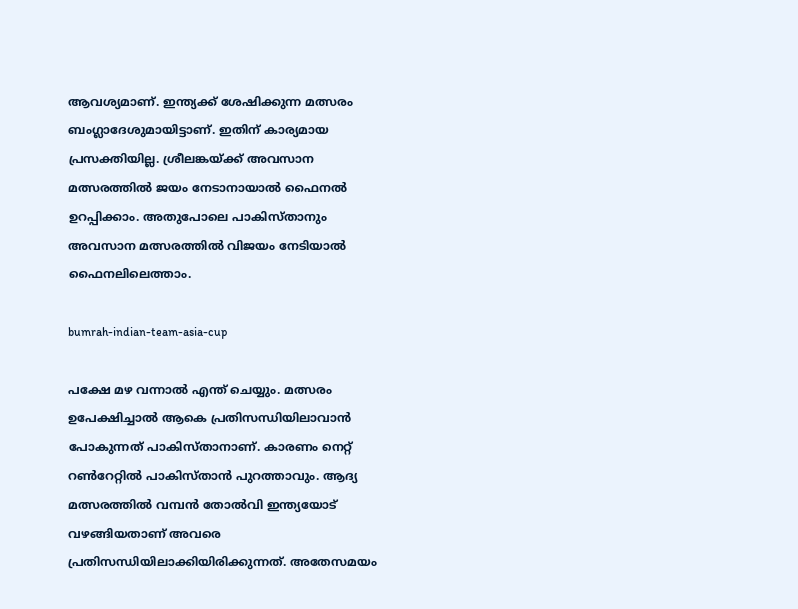ആവശ്യമാണ്. ഇന്ത്യക്ക് ശേഷിക്കുന്ന മത്സരം ബംഗ്ലാദേശുമായിട്ടാണ്. ഇതിന് കാര്യമായ പ്രസക്തിയില്ല. ശ്രീലങ്കയ്ക്ക് അവസാന മത്സരത്തില്‍ ജയം നേടാനായാല്‍ ഫൈനല്‍ ഉറപ്പിക്കാം. അതുപോലെ പാകിസ്താനും അവസാന മത്സരത്തില്‍ വിജയം നേടിയാല്‍ ഫൈനലിലെത്താം.

bumrah-indian-team-asia-cup

പക്ഷേ മഴ വന്നാല്‍ എന്ത് ചെയ്യും. മത്സരം ഉപേക്ഷിച്ചാല്‍ ആകെ പ്രതിസന്ധിയിലാവാന്‍ പോകുന്നത് പാകിസ്താനാണ്. കാരണം നെറ്റ് റണ്‍റേറ്റില്‍ പാകിസ്താന്‍ പുറത്താവും. ആദ്യ മത്സരത്തില്‍ വമ്പന്‍ തോല്‍വി ഇന്ത്യയോട് വഴങ്ങിയതാണ് അവരെ പ്രതിസന്ധിയിലാക്കിയിരിക്കുന്നത്. അതേസമയം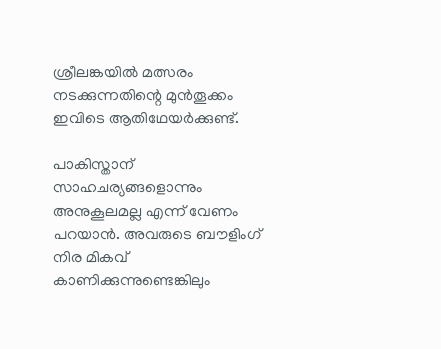ശ്രീലങ്കയില്‍ മത്സരം നടക്കുന്നതിന്റെ മുന്‍തൂക്കം ഇവിടെ ആതിഥേയര്‍ക്കുണ്ട്.

പാകിസ്താന് സാഹചര്യങ്ങളൊന്നും അനുകൂലമല്ല എന്ന് വേണം പറയാന്‍. അവരുടെ ബൗളിംഗ് നിര മികവ് കാണിക്കുന്നുണ്ടെങ്കിലും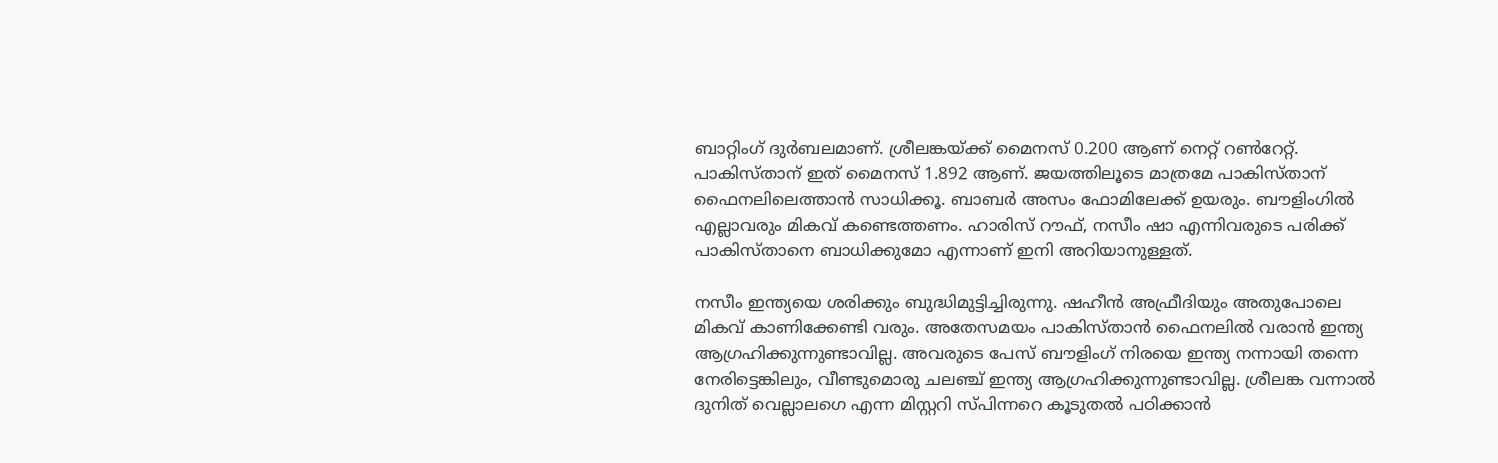ബാറ്റിംഗ് ദുര്‍ബലമാണ്. ശ്രീലങ്കയ്ക്ക് മൈനസ് 0.200 ആണ് നെറ്റ് റണ്‍റേറ്റ്. പാകിസ്താന് ഇത് മൈനസ് 1.892 ആണ്. ജയത്തിലൂടെ മാത്രമേ പാകിസ്താന് ഫൈനലിലെത്താന്‍ സാധിക്കൂ. ബാബര്‍ അസം ഫോമിലേക്ക് ഉയരും. ബൗളിംഗില്‍ എല്ലാവരും മികവ് കണ്ടെത്തണം. ഹാരിസ് റൗഫ്, നസീം ഷാ എന്നിവരുടെ പരിക്ക് പാകിസ്താനെ ബാധിക്കുമോ എന്നാണ് ഇനി അറിയാനുള്ളത്.

നസീം ഇന്ത്യയെ ശരിക്കും ബുദ്ധിമുട്ടിച്ചിരുന്നു. ഷഹീന്‍ അഫ്രീദിയും അതുപോലെ മികവ് കാണിക്കേണ്ടി വരും. അതേസമയം പാകിസ്താന്‍ ഫൈനലില്‍ വരാന്‍ ഇന്ത്യ ആഗ്രഹിക്കുന്നുണ്ടാവില്ല. അവരുടെ പേസ് ബൗളിംഗ് നിരയെ ഇന്ത്യ നന്നായി തന്നെ നേരിട്ടെങ്കിലും, വീണ്ടുമൊരു ചലഞ്ച് ഇന്ത്യ ആഗ്രഹിക്കുന്നുണ്ടാവില്ല. ശ്രീലങ്ക വന്നാല്‍ ദുനിത് വെല്ലാലഗെ എന്ന മിസ്റ്ററി സ്പിന്നറെ കൂടുതല്‍ പഠിക്കാന്‍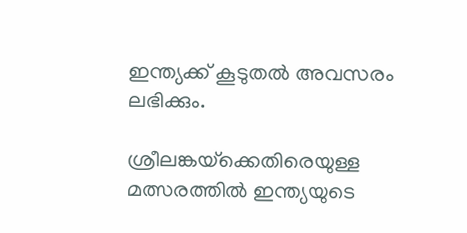ഇന്ത്യക്ക് കൂടുതല്‍ അവസരം ലഭിക്കും.

ശ്രീലങ്കയ്‌ക്കെതിരെയുള്ള മത്സരത്തില്‍ ഇന്ത്യയുടെ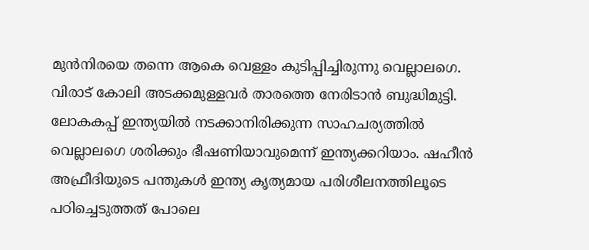മുന്‍നിരയെ തന്നെ ആകെ വെള്ളം കുടിപ്പിച്ചിരുന്നു വെല്ലാലഗെ. വിരാട് കോലി അടക്കമുള്ളവര്‍ താരത്തെ നേരിടാന്‍ ബുദ്ധിമുട്ടി. ലോകകപ്പ് ഇന്ത്യയില്‍ നടക്കാനിരിക്കുന്ന സാഹചര്യത്തില്‍ വെല്ലാലഗെ ശരിക്കും ഭീഷണിയാവുമെന്ന് ഇന്ത്യക്കറിയാം. ഷഹീന്‍ അഫ്രീദിയുടെ പന്തുകള്‍ ഇന്ത്യ കൃത്യമായ പരിശീലനത്തിലൂടെ പഠിച്ചെടുത്തത് പോലെ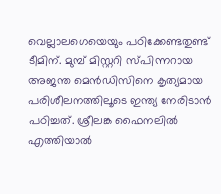വെല്ലാലഗെയെയും പഠിക്കേണ്ടതുണ്ട് ടീമിന്. മുമ്പ് മിസ്റ്ററി സ്പിന്നറായ അജന്ത മെന്‍ഡിസിനെ കൃത്യമായ പരിശീലനത്തിലൂടെ ഇന്ത്യ നേരിടാന്‍ പഠിച്ചത്. ശ്രീലങ്ക ഫൈനലില്‍ എത്തിയാല്‍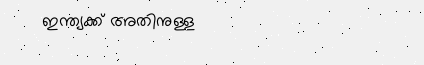ഇന്ത്യക്ക് അതിനുള്ള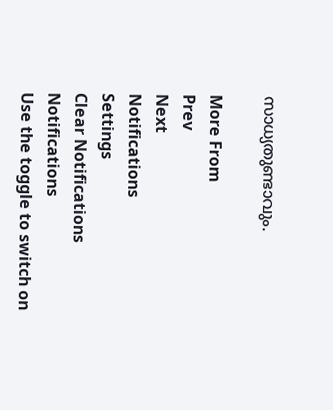സാധ്യതുണ്ടാവും.

More From
Prev
Next
Notifications
Settings
Clear Notifications
Notifications
Use the toggle to switch on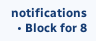notifications
  • Block for 8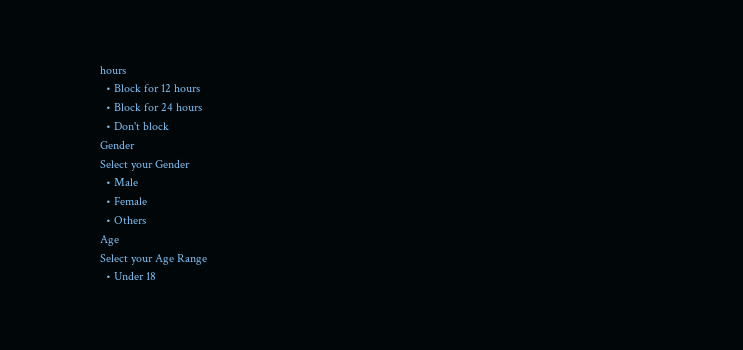hours
  • Block for 12 hours
  • Block for 24 hours
  • Don't block
Gender
Select your Gender
  • Male
  • Female
  • Others
Age
Select your Age Range
  • Under 18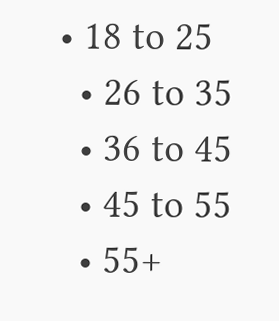• 18 to 25
  • 26 to 35
  • 36 to 45
  • 45 to 55
  • 55+